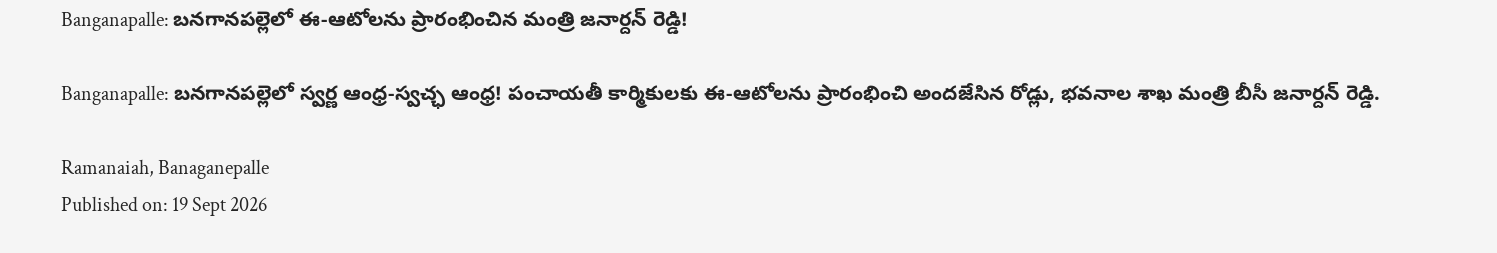Banganapalle: బనగానపల్లెలో ఈ-ఆటోలను ప్రారంభించిన మంత్రి జనార్దన్ రెడ్డి!

Banganapalle: బనగానపల్లెలో స్వర్ణ ఆంధ్ర-స్వచ్ఛ ఆంధ్ర! పంచాయతీ కార్మికులకు ఈ-ఆటోలను ప్రారంభించి అందజేసిన రోడ్లు, భవనాల శాఖ మంత్రి బీసీ జనార్దన్ రెడ్డి.

Ramanaiah, Banaganepalle
Published on: 19 Sept 2026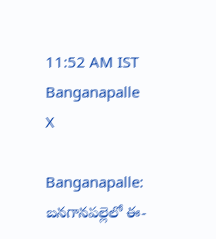11:52 AM IST
Banganapalle
X

Banganapalle: బనగానపల్లెలో ఈ-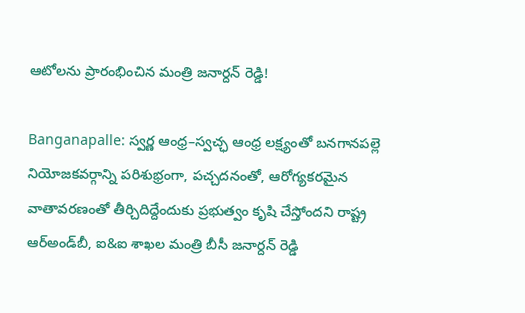ఆటోలను ప్రారంభించిన మంత్రి జనార్దన్ రెడ్డి!

Banganapalle: స్వర్ణ ఆంధ్ర–స్వచ్ఛ ఆంధ్ర లక్ష్యంతో బనగానపల్లె నియోజకవర్గాన్ని పరిశుభ్రంగా, పచ్చదనంతో, ఆరోగ్యకరమైన వాతావరణంతో తీర్చిదిద్దేందుకు ప్రభుత్వం కృషి చేస్తోందని రాష్ట్ర ఆర్‌అండ్‌బీ, ఐ&ఐ శాఖల మంత్రి బీసీ జనార్దన్ రెడ్డి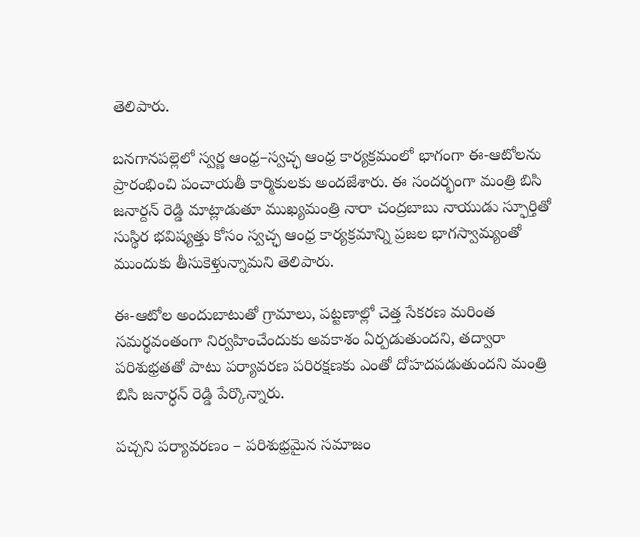తెలిపారు.

బనగానపల్లెలో స్వర్ణ ఆంధ్ర–స్వచ్ఛ ఆంధ్ర కార్యక్రమంలో భాగంగా ఈ-ఆటోలను ప్రారంభించి పంచాయతీ కార్మికులకు అందజేశారు. ఈ సందర్భంగా మంత్రి బిసి జనార్దన్ రెడ్డి మాట్లాడుతూ ముఖ్యమంత్రి నారా చంద్రబాబు నాయుడు స్ఫూర్తితో సుస్థిర భవిష్యత్తు కోసం స్వచ్ఛ ఆంధ్ర కార్యక్రమాన్ని ప్రజల భాగస్వామ్యంతో ముందుకు తీసుకెళ్తున్నామని తెలిపారు.

ఈ-ఆటోల అందుబాటుతో గ్రామాలు, పట్టణాల్లో చెత్త సేకరణ మరింత సమర్థవంతంగా నిర్వహించేందుకు అవకాశం ఏర్పడుతుందని, తద్వారా పరిశుభ్రతతో పాటు పర్యావరణ పరిరక్షణకు ఎంతో దోహదపడుతుందని మంత్రి బిసి జనార్ధన్ రెడ్డి పేర్కొన్నారు.

పచ్చని పర్యావరణం – పరిశుభ్రమైన సమాజం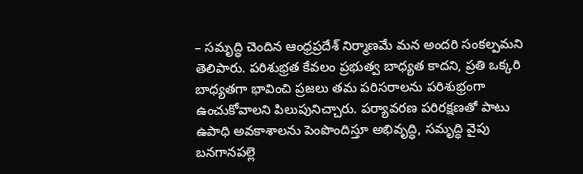– సమృద్ధి చెందిన ఆంధ్రప్రదేశ్ నిర్మాణమే మన అందరి సంకల్పమని తెలిపారు. పరిశుభ్రత కేవలం ప్రభుత్వ బాధ్యత కాదని, ప్రతి ఒక్కరి బాధ్యతగా భావించి ప్రజలు తమ పరిసరాలను పరిశుభ్రంగా ఉంచుకోవాలని పిలుపునిచ్చారు. పర్యావరణ పరిరక్షణతో పాటు ఉపాధి అవకాశాలను పెంపొందిస్తూ అభివృద్ధి, సమృద్ధి వైపు బనగానపల్లె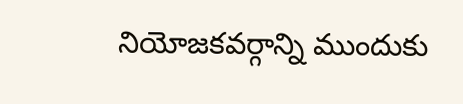నియోజకవర్గాన్ని ముందుకు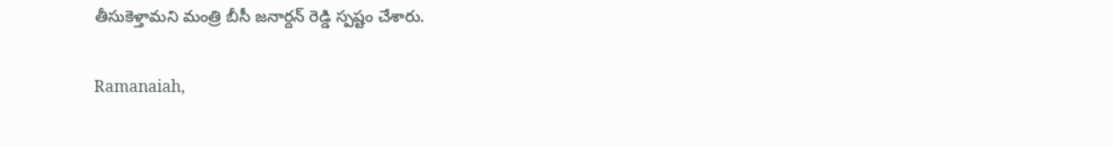తీసుకెళ్తామని మంత్రి బీసీ జనార్దన్ రెడ్డి స్పష్టం చేశారు.

Ramanaiah,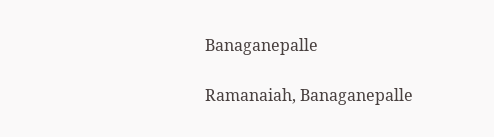Banaganepalle

Ramanaiah, Banaganepalle